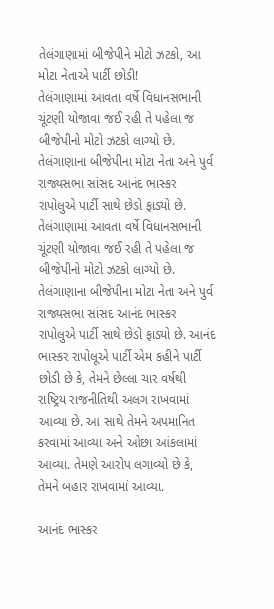તેલંગાણામાં બીજેપીને મોટો ઝટકો, આ મોટા નેતાએ પાર્ટી છોડી!
તેલંગાણામાં આવતા વર્ષે વિધાનસભાની ચૂંટણી યોજાવા જઈ રહી તે પહેલા જ બીજેપીનો મોટો ઝટકો લાગ્યો છે. તેલંગાણાના બીજેપીના મોટા નેતા અને પુર્વ રાજ્યસભા સાંસદ આનંદ ભાસ્કર રાપોલુએ પાર્ટી સાથે છેડો ફાડ્યો છે.
તેલંગાણામાં આવતા વર્ષે વિધાનસભાની ચૂંટણી યોજાવા જઈ રહી તે પહેલા જ બીજેપીનો મોટો ઝટકો લાગ્યો છે. તેલંગાણાના બીજેપીના મોટા નેતા અને પુર્વ રાજ્યસભા સાંસદ આનંદ ભાસ્કર રાપોલુએ પાર્ટી સાથે છેડો ફાડ્યો છે. આનંદ ભાસ્કર રાપોલૂએ પાર્ટી એમ કહીને પાર્ટી છોડી છે કે, તેમને છેલ્લા ચાર વર્ષથી રાષ્ટ્રિય રાજનીતિથી અલગ રાખવામાં આવ્યા છે. આ સાથે તેમને અપમાનિત કરવામાં આવ્યા અને ઓછા આંકલામાં આવ્યા. તેમણે આરોપ લગાવ્યો છે કે, તેમને બહાર રાખવામાં આવ્યા.

આનંદ ભાસ્કર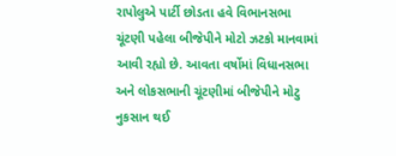રાપોલુએ પાર્ટી છોડતા હવે વિભાનસભા ચૂંટણી પહેલા બીજેપીને મોટો ઝટકો માનવામાં આવી રહ્યો છે. આવતા વર્ષોમાં વિધાનસભા અને લોકસભાની ચૂંટણીમાં બીજેપીને મોટુ નુકસાન થઈ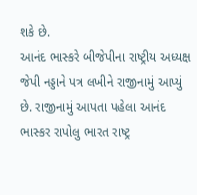શકે છે.
આનંદ ભાસ્કરે બીજેપીના રાષ્ટ્રીય અધ્યક્ષ જેપી નડ્ડાને પત્ર લખીને રાજીનામું આપ્યું છે. રાજીનામું આપતા પહેલા આનંદ ભાસ્કર રાપોલુ ભારત રાષ્ટ્ર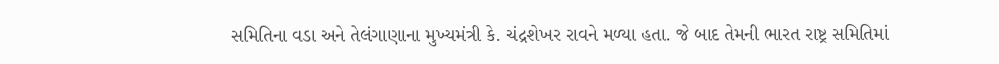સમિતિના વડા અને તેલંગાણાના મુખ્યમંત્રી કે. ચંદ્રશેખર રાવને મળ્યા હતા. જે બાદ તેમની ભારત રાષ્ટ્ર સમિતિમાં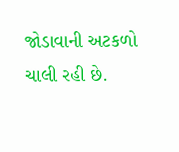જોડાવાની અટકળો ચાલી રહી છે.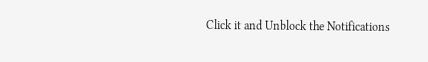Click it and Unblock the Notifications